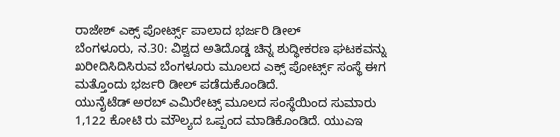ರಾಜೇಶ್ ಎಕ್ಸ್ ಪೋರ್ಟ್ಸ್ ಪಾಲಾದ ಭರ್ಜರಿ ಡೀಲ್
ಬೆಂಗಳೂರು, ನ.30: ವಿಶ್ವದ ಅತಿದೊಡ್ಡ ಚಿನ್ನ ಶುದ್ಧೀಕರಣ ಘಟಕವನ್ನು ಖರೀದಿಸಿದಿಸಿರುವ ಬೆಂಗಳೂರು ಮೂಲದ ಎಕ್ಸ್ ಪೋರ್ಟ್ಸ್ ಸಂಸ್ಥೆ ಈಗ ಮತ್ತೊಂದು ಭರ್ಜರಿ ಡೀಲ್ ಪಡೆದುಕೊಂಡಿದೆ.
ಯುನೈಟೆಡ್ ಅರಬ್ ಎಮಿರೇಟ್ಸ್ ಮೂಲದ ಸಂಸ್ಥೆಯಿಂದ ಸುಮಾರು 1,122 ಕೋಟಿ ರು ಮೌಲ್ಯದ ಒಪ್ಪಂದ ಮಾಡಿಕೊಂಡಿದೆ. ಯುಎಇ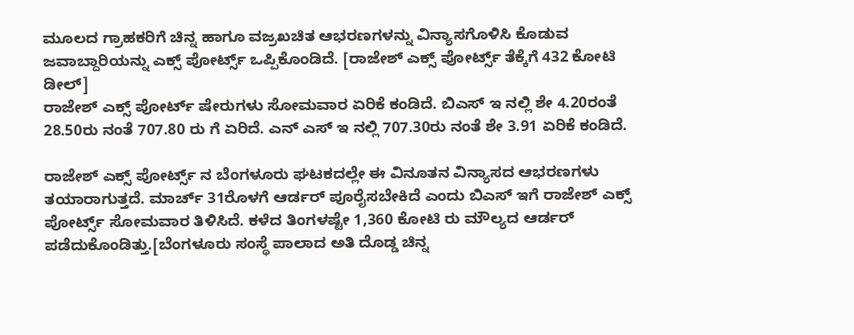ಮೂಲದ ಗ್ರಾಹಕರಿಗೆ ಚಿನ್ನ ಹಾಗೂ ವಜ್ರಖಚಿತ ಆಭರಣಗಳನ್ನು ವಿನ್ಯಾಸಗೊಳಿಸಿ ಕೊಡುವ ಜವಾಬ್ದಾರಿಯನ್ನು ಎಕ್ಸ್ ಪೋರ್ಟ್ಸ್ ಒಪ್ಪಿಕೊಂಡಿದೆ. [ರಾಜೇಶ್ ಎಕ್ಸ್ ಪೋರ್ಟ್ಸ್ ತೆಕ್ಕೆಗೆ 432 ಕೋಟಿ ಡೀಲ್]
ರಾಜೇಶ್ ಎಕ್ಸ್ ಪೋರ್ಟ್ ಷೇರುಗಳು ಸೋಮವಾರ ಏರಿಕೆ ಕಂಡಿದೆ. ಬಿಎಸ್ ಇ ನಲ್ಲಿ ಶೇ 4.20ರಂತೆ 28.50ರು ನಂತೆ 707.80 ರು ಗೆ ಏರಿದೆ. ಎನ್ ಎಸ್ ಇ ನಲ್ಲಿ 707.30ರು ನಂತೆ ಶೇ 3.91 ಏರಿಕೆ ಕಂಡಿದೆ.

ರಾಜೇಶ್ ಎಕ್ಸ್ ಪೋರ್ಟ್ಸ್ ನ ಬೆಂಗಳೂರು ಘಟಕದಲ್ಲೇ ಈ ವಿನೂತನ ವಿನ್ಯಾಸದ ಆಭರಣಗಳು ತಯಾರಾಗುತ್ತದೆ. ಮಾರ್ಚ್ 31ರೊಳಗೆ ಆರ್ಡರ್ ಪೂರೈಸಬೇಕಿದೆ ಎಂದು ಬಿಎಸ್ ಇಗೆ ರಾಜೇಶ್ ಎಕ್ಸ್ ಪೋರ್ಟ್ಸ್ ಸೋಮವಾರ ತಿಳಿಸಿದೆ. ಕಳೆದ ತಿಂಗಳಷ್ಟೇ 1,360 ಕೋಟಿ ರು ಮೌಲ್ಯದ ಆರ್ಡರ್ ಪಡೆದುಕೊಂಡಿತ್ತು.[ಬೆಂಗಳೂರು ಸಂಸ್ಥೆ ಪಾಲಾದ ಅತಿ ದೊಡ್ಡ ಚಿನ್ನ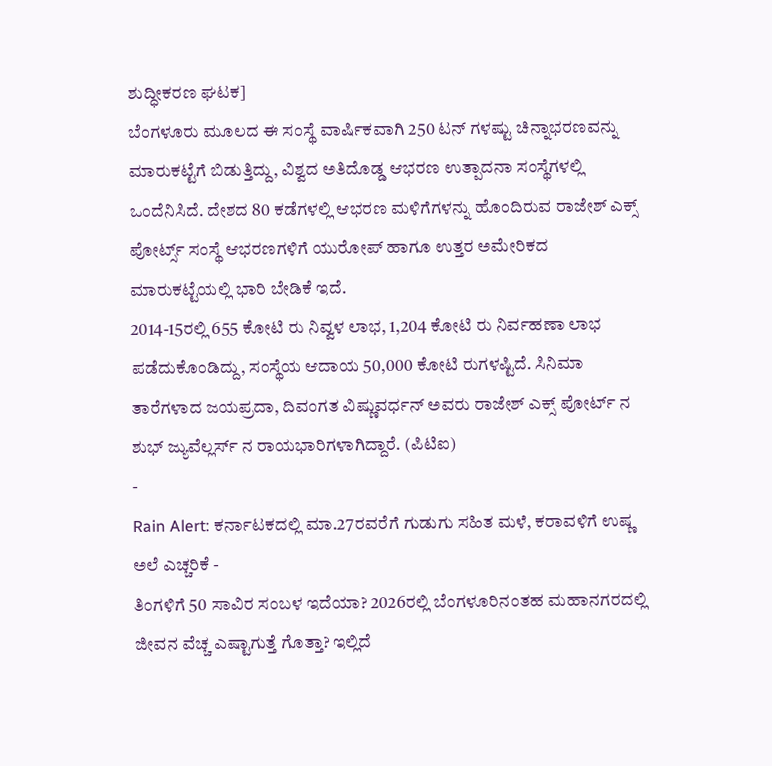ಶುದ್ಧೀಕರಣ ಘಟಕ]
ಬೆಂಗಳೂರು ಮೂಲದ ಈ ಸಂಸ್ಥೆ ವಾರ್ಷಿಕವಾಗಿ 250 ಟನ್ ಗಳಷ್ಟು ಚಿನ್ನಾಭರಣವನ್ನು ಮಾರುಕಟ್ಟೆಗೆ ಬಿಡುತ್ತಿದ್ದು, ವಿಶ್ವದ ಅತಿದೊಡ್ಡ ಆಭರಣ ಉತ್ಪಾದನಾ ಸಂಸ್ಥೆಗಳಲ್ಲಿ ಒಂದೆನಿಸಿದೆ. ದೇಶದ 80 ಕಡೆಗಳಲ್ಲಿ ಆಭರಣ ಮಳಿಗೆಗಳನ್ನು ಹೊಂದಿರುವ ರಾಜೇಶ್ ಎಕ್ಸ್ ಪೋರ್ಟ್ಸ್ ಸಂಸ್ಥೆ ಆಭರಣಗಳಿಗೆ ಯುರೋಪ್ ಹಾಗೂ ಉತ್ತರ ಅಮೇರಿಕದ ಮಾರುಕಟ್ಟೆಯಲ್ಲಿ ಭಾರಿ ಬೇಡಿಕೆ ಇದೆ.
2014-15ರಲ್ಲಿ 655 ಕೋಟಿ ರು ನಿವ್ವಳ ಲಾಭ, 1,204 ಕೋಟಿ ರು ನಿರ್ವಹಣಾ ಲಾಭ ಪಡೆದುಕೊಂಡಿದ್ದು, ಸಂಸ್ಥೆಯ ಆದಾಯ 50,000 ಕೋಟಿ ರುಗಳಷ್ಟಿದೆ. ಸಿನಿಮಾ ತಾರೆಗಳಾದ ಜಯಪ್ರದಾ, ದಿವಂಗತ ವಿಷ್ಣುವರ್ಧನ್ ಅವರು ರಾಜೇಶ್ ಎಕ್ಸ್ ಪೋರ್ಟ್ ನ ಶುಭ್ ಜ್ಯುವೆಲ್ಲರ್ಸ್ ನ ರಾಯಭಾರಿಗಳಾಗಿದ್ದಾರೆ. (ಪಿಟಿಐ)
-
Rain Alert: ಕರ್ನಾಟಕದಲ್ಲಿ ಮಾ.27ರವರೆಗೆ ಗುಡುಗು ಸಹಿತ ಮಳೆ, ಕರಾವಳಿಗೆ ಉಷ್ಣ ಅಲೆ ಎಚ್ಚರಿಕೆ -
ತಿಂಗಳಿಗೆ 50 ಸಾವಿರ ಸಂಬಳ ಇದೆಯಾ? 2026ರಲ್ಲಿ ಬೆಂಗಳೂರಿನಂತಹ ಮಹಾನಗರದಲ್ಲಿ ಜೀವನ ವೆಚ್ಚ ಎಷ್ಟಾಗುತ್ತೆ ಗೊತ್ತಾ? ಇಲ್ಲಿದೆ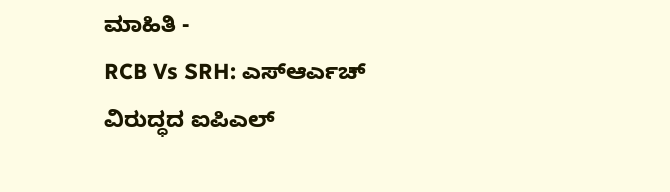ಮಾಹಿತಿ -
RCB Vs SRH: ಎಸ್ಆರ್ಎಚ್ ವಿರುದ್ಧದ ಐಪಿಎಲ್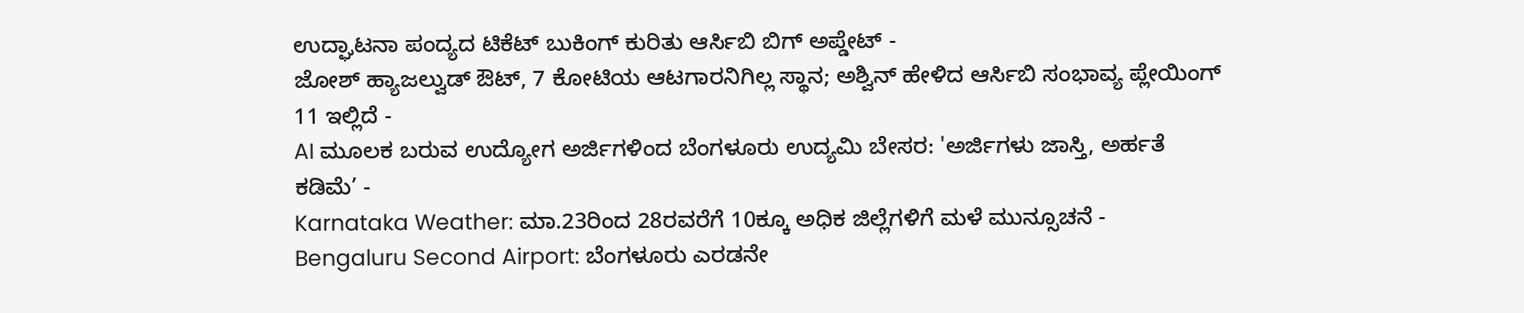ಉದ್ಘಾಟನಾ ಪಂದ್ಯದ ಟಿಕೆಟ್ ಬುಕಿಂಗ್ ಕುರಿತು ಆರ್ಸಿಬಿ ಬಿಗ್ ಅಪ್ಡೇಟ್ -
ಜೋಶ್ ಹ್ಯಾಜಲ್ವುಡ್ ಔಟ್, 7 ಕೋಟಿಯ ಆಟಗಾರನಿಗಿಲ್ಲ ಸ್ಥಾನ; ಅಶ್ವಿನ್ ಹೇಳಿದ ಆರ್ಸಿಬಿ ಸಂಭಾವ್ಯ ಪ್ಲೇಯಿಂಗ್ 11 ಇಲ್ಲಿದೆ -
AI ಮೂಲಕ ಬರುವ ಉದ್ಯೋಗ ಅರ್ಜಿಗಳಿಂದ ಬೆಂಗಳೂರು ಉದ್ಯಮಿ ಬೇಸರ: 'ಅರ್ಜಿಗಳು ಜಾಸ್ತಿ, ಅರ್ಹತೆ ಕಡಿಮೆ’ -
Karnataka Weather: ಮಾ.23ರಿಂದ 28ರವರೆಗೆ 10ಕ್ಕೂ ಅಧಿಕ ಜಿಲ್ಲೆಗಳಿಗೆ ಮಳೆ ಮುನ್ಸೂಚನೆ -
Bengaluru Second Airport: ಬೆಂಗಳೂರು ಎರಡನೇ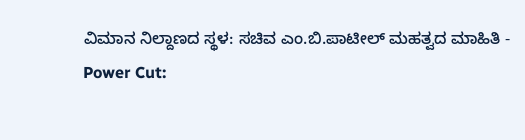ವಿಮಾನ ನಿಲ್ದಾಣದ ಸ್ಥಳ: ಸಚಿವ ಎಂ.ಬಿ.ಪಾಟೀಲ್ ಮಹತ್ವದ ಮಾಹಿತಿ -
Power Cut: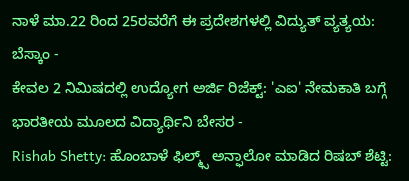ನಾಳೆ ಮಾ.22 ರಿಂದ 25ರವರೆಗೆ ಈ ಪ್ರದೇಶಗಳಲ್ಲಿ ವಿದ್ಯುತ್ ವ್ಯತ್ಯಯ: ಬೆಸ್ಕಾಂ -
ಕೇವಲ 2 ನಿಮಿಷದಲ್ಲಿ ಉದ್ಯೋಗ ಅರ್ಜಿ ರಿಜೆಕ್ಟ್: 'ಎಐ' ನೇಮಕಾತಿ ಬಗ್ಗೆ ಭಾರತೀಯ ಮೂಲದ ವಿದ್ಯಾರ್ಥಿನಿ ಬೇಸರ -
Rishab Shetty: ಹೊಂಬಾಳೆ ಫಿಲ್ಮ್ಸ್ ಅನ್ಫಾಲೋ ಮಾಡಿದ ರಿಷಬ್ ಶೆಟ್ಟಿ: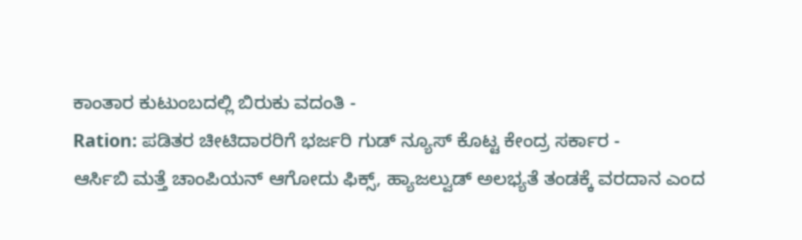ಕಾಂತಾರ ಕುಟುಂಬದಲ್ಲಿ ಬಿರುಕು ವದಂತಿ -
Ration: ಪಡಿತರ ಚೀಟಿದಾರರಿಗೆ ಭರ್ಜರಿ ಗುಡ್ ನ್ಯೂಸ್ ಕೊಟ್ಟ ಕೇಂದ್ರ ಸರ್ಕಾರ -
ಆರ್ಸಿಬಿ ಮತ್ತೆ ಚಾಂಪಿಯನ್ ಆಗೋದು ಫಿಕ್ಸ್, ಹ್ಯಾಜಲ್ವುಡ್ ಅಲಭ್ಯತೆ ತಂಡಕ್ಕೆ ವರದಾನ ಎಂದ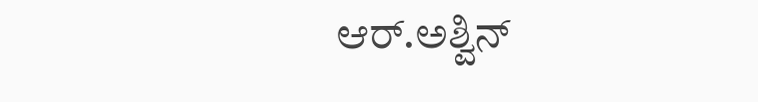ಆರ್.ಅಶ್ವಿನ್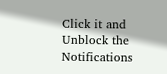Click it and Unblock the Notifications